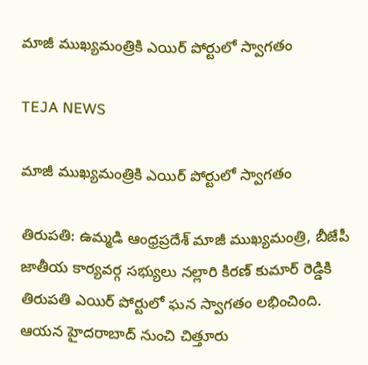మాజీ ముఖ్యమంత్రికి ఎయిర్ పోర్టులో స్వాగతం

TEJA NEWS

మాజీ ముఖ్యమంత్రికి ఎయిర్ పోర్టులో స్వాగతం

తిరుపతి: ఉమ్మడి ఆంధ్రప్రదేశ్ మాజీ ముఖ్యమంత్రి, బీజేపీ జాతీయ కార్యవర్గ సభ్యులు నల్లారి కిరణ్ కుమార్ రెడ్డికి తిరుపతి ఎయిర్ పోర్టులో ఘన స్వాగతం లభించింది. ఆయన హైదరాబాద్ నుంచి చిత్తూరు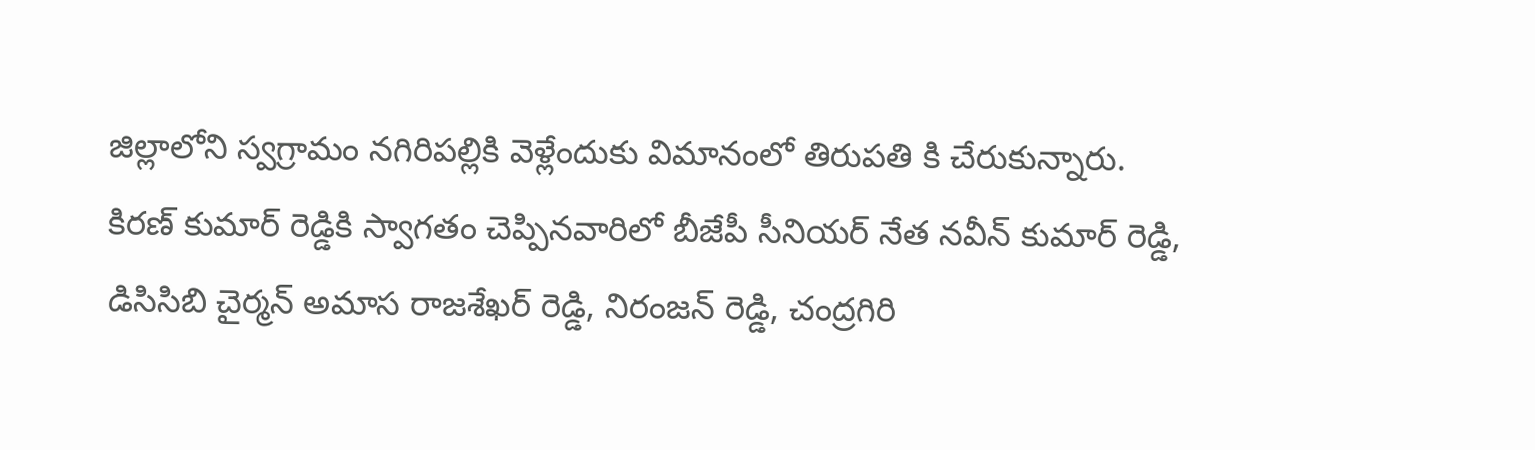జిల్లాలోని స్వగ్రామం నగిరిపల్లికి వెళ్లేందుకు విమానంలో తిరుపతి కి చేరుకున్నారు. కిరణ్ కుమార్ రెడ్డికి స్వాగతం చెప్పినవారిలో బీజేపీ సీనియర్ నేత నవీన్ కుమార్ రెడ్డి, డిసిసిబి చైర్మన్ అమాస రాజశేఖర్ రెడ్డి, నిరంజన్ రెడ్డి, చంద్రగిరి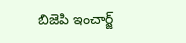బిజెపి ఇంచార్జ్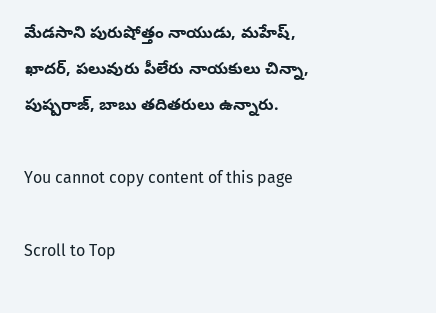మేడసాని పురుషోత్తం నాయుడు, మహేష్, ఖాదర్, పలువురు పీలేరు నాయకులు చిన్నా, పుష్పరాజ్, బాబు తదితరులు ఉన్నారు.

You cannot copy content of this page

Scroll to Top